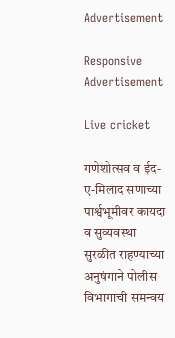Advertisement

Responsive Advertisement

Live cricket

गणेशोत्सव व ईद-ए-मिलाद सणाच्या पार्श्वभूमीवर कायदा व सुव्यवस्था सुरळीत राहण्याच्या अनुषंगाने पोलीस विभागाची समन्वय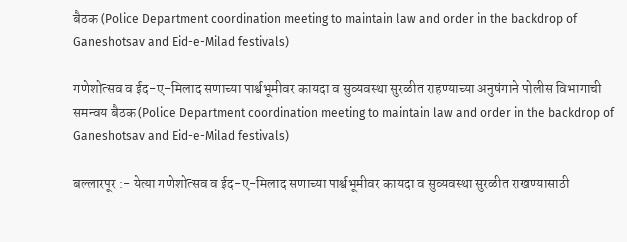बैठक (Police Department coordination meeting to maintain law and order in the backdrop of Ganeshotsav and Eid-e-Milad festivals)

गणेशोत्सव व ईद-ए-मिलाद सणाच्या पार्श्वभूमीवर कायदा व सुव्यवस्था सुरळीत राहण्याच्या अनुषंगाने पोलीस विभागाची समन्वय बैठक (Police Department coordination meeting to maintain law and order in the backdrop of Ganeshotsav and Eid-e-Milad festivals)

बल्लारपूर :- येत्या गणेशोत्सव व ईद-ए-मिलाद सणाच्या पार्श्वभूमीवर कायदा व सुव्यवस्था सुरळीत राखण्यासाठी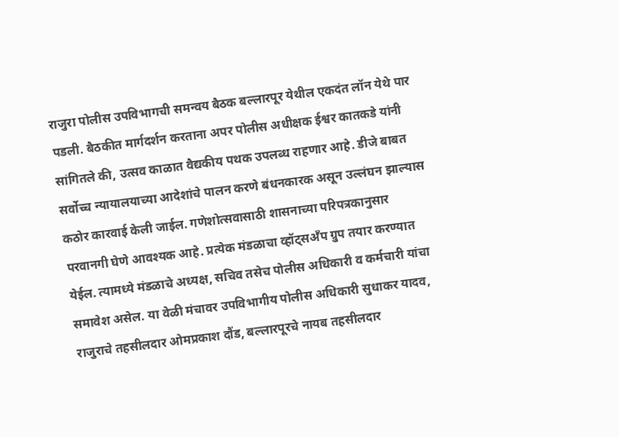राजुरा पोलीस उपविभागची समन्वय बैठक बल्लारपूर येथील एकदंत लॉन येथे पार पडली. बैठकीत मार्गदर्शन करताना अपर पोलीस अधीक्षक ईश्वर कातकडे यांनी सांगितले की, उत्सव काळात वैद्यकीय पथक उपलब्ध राहणार आहे. डीजे बाबत सर्वोच्च न्यायालयाच्या आदेशांचे पालन करणे बंधनकारक असून उल्लंघन झाल्यास कठोर कारवाई केली जाईल. गणेशोत्सवासाठी शासनाच्या परिपत्रकानुसार परवानगी घेणे आवश्यक आहे. प्रत्येक मंडळाचा व्हॉट्सअँप ग्रुप तयार करण्यात येईल. त्यामध्ये मंडळाचे अध्यक्ष, सचिव तसेच पोलीस अधिकारी व कर्मचारी यांचा समावेश असेल. या वेळी मंचावर उपविभागीय पोलीस अधिकारी सुधाकर यादव, राजुराचे तहसीलदार ओमप्रकाश दौंड, बल्लारपूरचे नायब तहसीलदार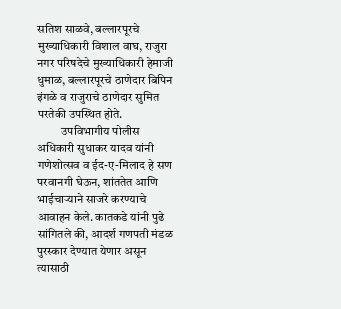सतिश साळवे, बल्लारपूरचे मुख्याधिकारी विशाल वाघ, राजुरा नगर परिषदेचे मुख्याधिकारी हेमाजी धुमाळ, बल्लारपूरचे ठाणेदार बिपिन इंगळे व राजुराचे ठाणेदार सुमित परतेकी उपस्थित होते.
          उपविभागीय पोलीस अधिकारी सुधाकर यादव यांनी गणेशोत्सव व ईद-ए-मिलाद हे सण परवानगी घेऊन, शांततेत आणि भाईचाऱ्याने साजरे करण्याचे आवाहन केले. कातकडे यांनी पुढे सांगितले की, आदर्श गणपती मंडळ पुरस्कार देण्यात येणार असून त्यासाठी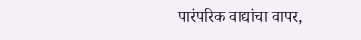पारंपरिक वाद्यांचा वापर,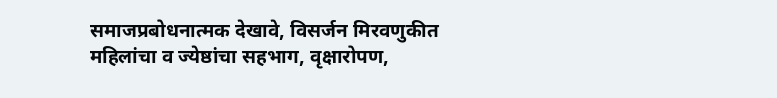समाजप्रबोधनात्मक देखावे, विसर्जन मिरवणुकीत महिलांचा व ज्येष्ठांचा सहभाग, वृक्षारोपण,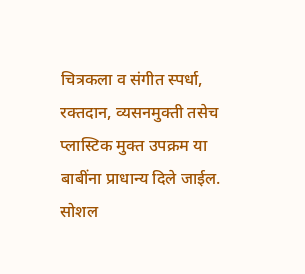चित्रकला व संगीत स्पर्धा, रक्तदान, व्यसनमुक्ती तसेच प्लास्टिक मुक्त उपक्रम या बाबींना प्राधान्य दिले जाईल. सोशल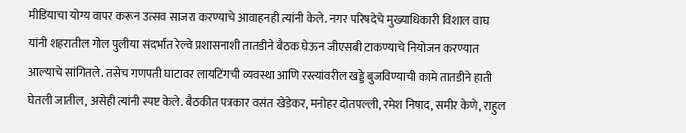मीडियाचा योग्य वापर करून उत्सव साजरा करण्याचे आवाहनही त्यांनी केले. नगर परिषदेचे मुख्याधिकारी विशाल वाघ यांनी शहरातील गोल पुलीया संदर्भात रेल्वे प्रशासनाशी तातडीने बैठक घेऊन जीएसबी टाकण्याचे नियोजन करण्यात आल्याचे सांगितले. तसेच गणपती घाटावर लायटिंगची व्यवस्था आणि रस्त्यांवरील खड्डे बुजविण्याची कामे तातडीने हाती घेतली जातील, असेही त्यांनी स्पष्ट केले. बैठकीत पत्रकार वसंत खेडेकर, मनोहर दोतपल्ली, रमेश निषाद, समीर केणे, राहुल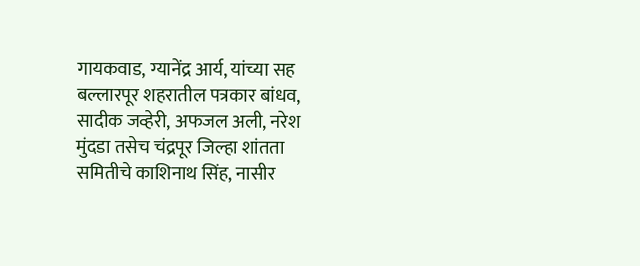गायकवाड, ग्यानेंद्र आर्य, यांच्या सह बल्लारपूर शहरातील पत्रकार बांधव, सादीक जव्हेरी, अफजल अली, नरेश मुंदडा तसेच चंद्रपूर जिल्हा शांतता समितीचे काशिनाथ सिंह, नासीर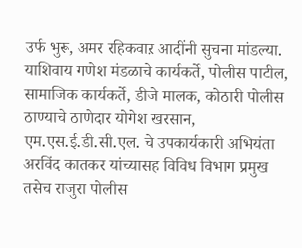उर्फ भुरू, अमर रहिकवाऱ आदींनी सुचना मांडल्या. याशिवाय गणेश मंडळाचे कार्यकर्ते, पोलीस पाटील, सामाजिक कार्यकर्ते, डीजे मालक, कोठारी पोलीस ठाण्याचे ठाणेदार योगेश खरसान, एम.एस.ई.डी.सी.एल. चे उपकार्यकारी अभियंता अरविंद कातकर यांच्यासह विविध विभाग प्रमुख तसेच राजुरा पोलीस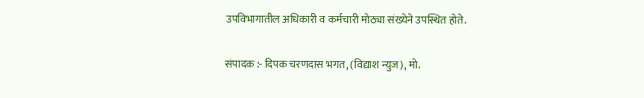उपविभागातील अधिकारी व कर्मचारी मोठ्या संख्येने उपस्थित होते.

संपादक :- दिपक चरणदास भगत, (विद्याश न्युज), मो.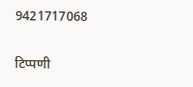9421717068

टिप्पणी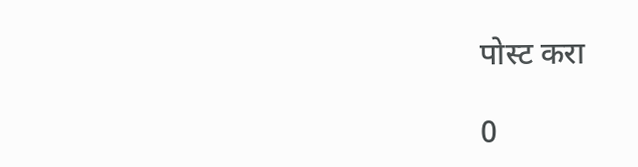पोस्ट करा

0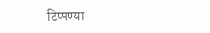टिप्पण्या